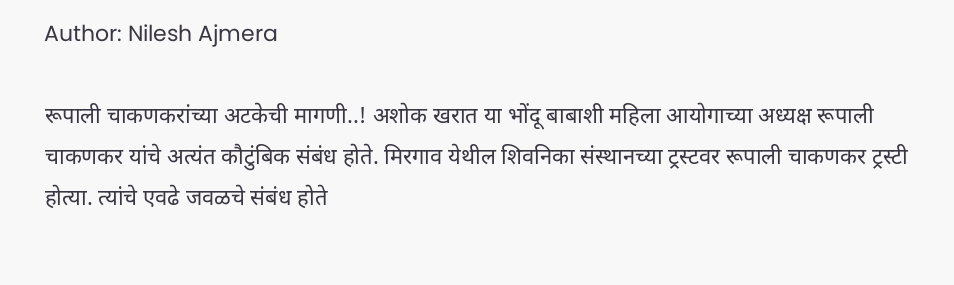Author: Nilesh Ajmera

रूपाली चाकणकरांच्या अटकेची मागणी..! अशोक खरात या भोंदू बाबाशी महिला आयोगाच्या अध्यक्ष रूपाली चाकणकर यांचे अत्यंत कौटुंबिक संबंध होते. मिरगाव येथील शिवनिका संस्थानच्या ट्रस्टवर रूपाली चाकणकर ट्रस्टी होत्या. त्यांचे एवढे जवळचे संबंध होते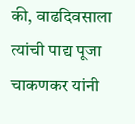की, वाढदिवसाला त्यांची पाद्य पूजा चाकणकर यांनी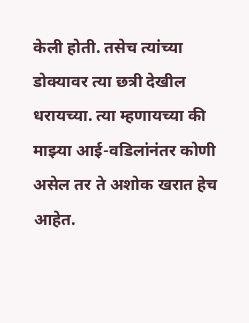केली होती. तसेच त्यांच्या डोक्यावर त्या छत्री देखील धरायच्या. त्या म्हणायच्या की माझ्या आई-वडिलांनंतर कोणी असेल तर ते अशोक खरात हेच आहेत.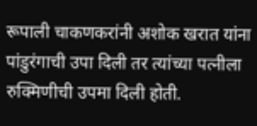रूपाली चाकणकरांनी अशोक खरात यांना पांडुरंगाची उपा दिली तर त्यांच्या पत्नीला रुक्मिणीची उपमा दिली होती.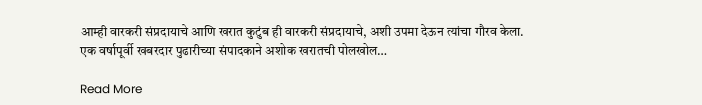आम्ही वारकरी संप्रदायाचे आणि खरात कुटुंब ही वारकरी संप्रदायाचे, अशी उपमा देऊन त्यांचा गौरव केला. एक वर्षापूर्वी खबरदार पुढारीच्या संपादकाने अशोक खरातची पोलखोल…

Read More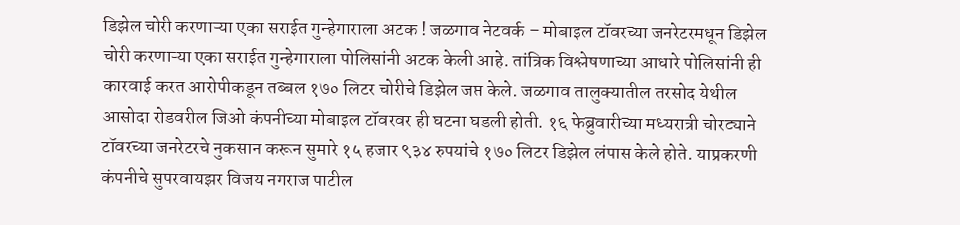डिझेल चोरी करणाऱ्या एका सराईत गुन्हेगाराला अटक ! जळगाव नेटवर्क – मोबाइल टॉवरच्या जनरेटरमधून डिझेल चोरी करणाऱ्या एका सराईत गुन्हेगाराला पोलिसांनी अटक केली आहे. तांत्रिक विश्लेषणाच्या आधारे पोलिसांनी ही कारवाई करत आरोपीकडून तब्बल १७० लिटर चोरीचे डिझेल जप्त केले. जळगाव तालुक्यातील तरसोद येथील आसोदा रोडवरील जिओ कंपनीच्या मोबाइल टॉवरवर ही घटना घडली होती. १६ फेब्रुवारीच्या मध्यरात्री चोरट्याने टॉवरच्या जनरेटरचे नुकसान करून सुमारे १५ हजार ९३४ रुपयांचे १७० लिटर डिझेल लंपास केले होते. याप्रकरणी कंपनीचे सुपरवायझर विजय नगराज पाटील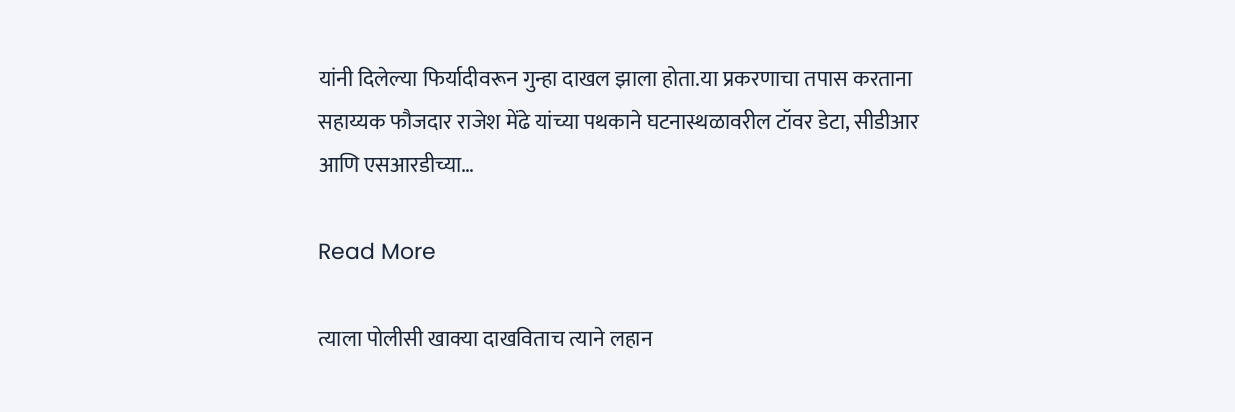यांनी दिलेल्या फिर्यादीवरून गुन्हा दाखल झाला होता.या प्रकरणाचा तपास करताना सहाय्यक फौजदार राजेश मेंढे यांच्या पथकाने घटनास्थळावरील टॉवर डेटा, सीडीआर आणि एसआरडीच्या…

Read More

त्याला पोलीसी खाक्या दाखविताच त्याने लहान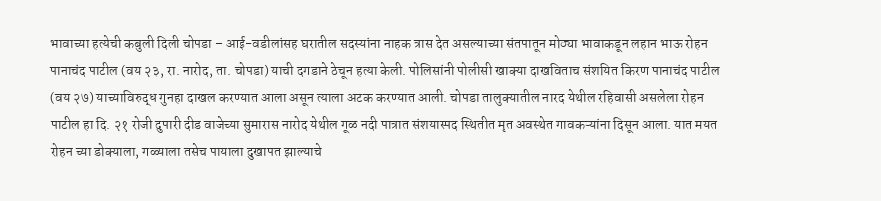भावाच्या हत्येची कबुली दिली चोपडा – आई-वडीलांसह घरातील सदस्यांना नाहक त्रास देत असल्याच्या संतपातून मोठ्या भावाकडून लहान भाऊ रोहन पानाचंद पाटील (वय २३, रा. नारोद, ता. चोपडा) याची दगडाने ठेचून हत्या केली. पोलिसांनी पोलीसी खाक्या दाखविताच संशयित किरण पानाचंद पाटील (वय २७) याच्याविरुद्ध गुनहा दाखल करण्यात आला असून त्याला अटक करण्यात आली. चोपडा तालुक्यातील नारद येथील रहिवासी असलेला रोहन पाटील हा दि. २१ रोजी दुपारी दीड वाजेच्या सुमारास नारोद येथील गूळ नदी पात्रात संशयास्पद स्थितीत मृत अवस्थेत गावकऱ्यांना दिसून आला. यात मयत रोहन च्या डोक्याला, गळ्याला तसेच पायाला दुखापत झाल्याचे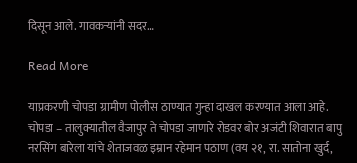दिसून आले. गावकऱ्यांनी सदर…

Read More

याप्रकरणी चोपडा ग्रामीण पोलीस ठाण्यात गुन्हा दाखल करण्यात आला आहे. चोपडा – तालुक्यातील वैजापुर ते चोपडा जाणारे रोडवर बोर अजंटी शिवारात बापु नरसिंग बारेला यांचे शेताजवळ इम्रान रहेमान पठाण (वय २१, रा. सातोना खुर्द,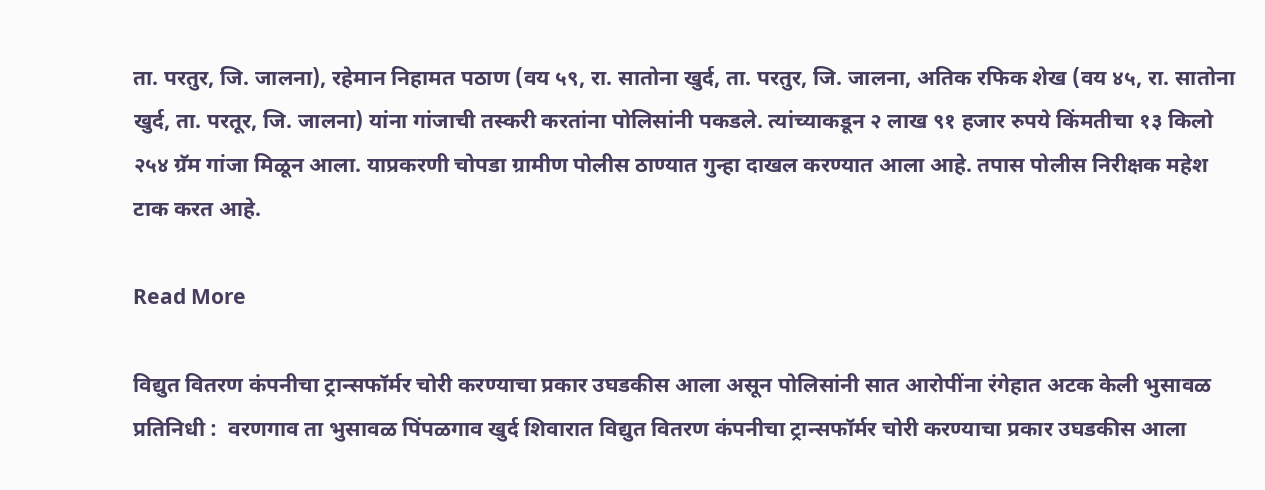ता. परतुर, जि. जालना), रहेमान निहामत पठाण (वय ५९, रा. सातोना खुर्द, ता. परतुर, जि. जालना, अतिक रफिक शेख (वय ४५, रा. सातोना खुर्द, ता. परतूर, जि. जालना) यांना गांजाची तस्करी करतांना पोलिसांनी पकडले. त्यांच्याकडून २ लाख ९१ हजार रुपये किंमतीचा १३ किलो २५४ ग्रॅम गांजा मिळून आला. याप्रकरणी चोपडा ग्रामीण पोलीस ठाण्यात गुन्हा दाखल करण्यात आला आहे. तपास पोलीस निरीक्षक महेश टाक करत आहे.

Read More

विद्युत वितरण कंपनीचा ट्रान्सफॉर्मर चोरी करण्याचा प्रकार उघडकीस आला असून पोलिसांनी सात आरोपींना रंगेहात अटक केली भुसावळ प्रतिनिधी :  वरणगाव ता भुसावळ पिंपळगाव खुर्द शिवारात विद्युत वितरण कंपनीचा ट्रान्सफॉर्मर चोरी करण्याचा प्रकार उघडकीस आला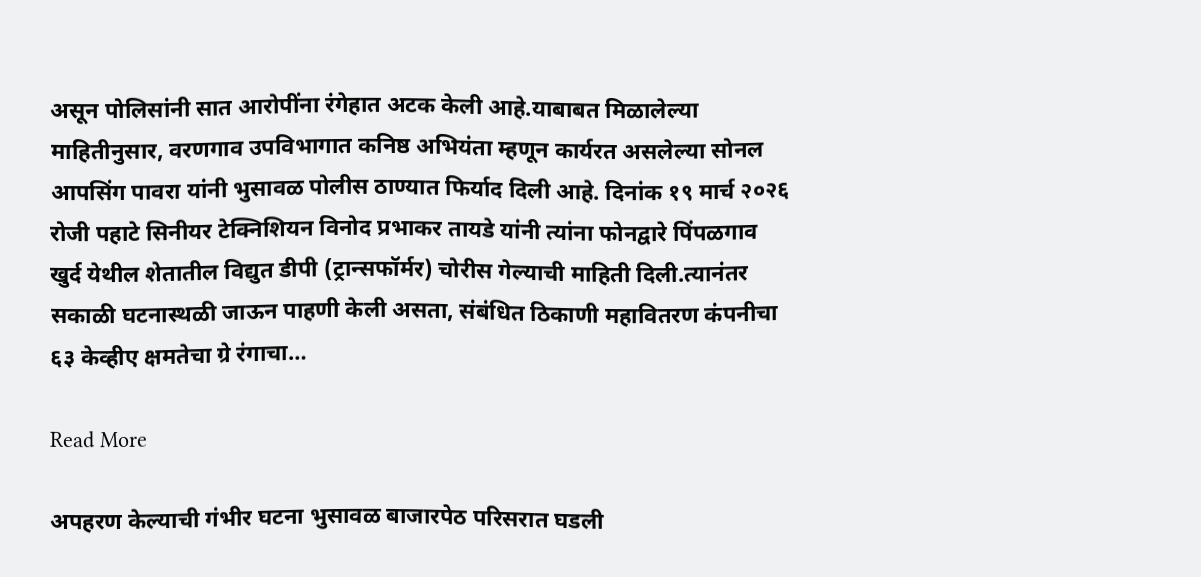असून पोलिसांनी सात आरोपींना रंगेहात अटक केली आहे.याबाबत मिळालेल्या माहितीनुसार, वरणगाव उपविभागात कनिष्ठ अभियंता म्हणून कार्यरत असलेल्या सोनल आपसिंग पावरा यांनी भुसावळ पोलीस ठाण्यात फिर्याद दिली आहे. दिनांक १९ मार्च २०२६ रोजी पहाटे सिनीयर टेक्निशियन विनोद प्रभाकर तायडे यांनी त्यांना फोनद्वारे पिंपळगाव खुर्द येथील शेतातील विद्युत डीपी (ट्रान्सफॉर्मर) चोरीस गेल्याची माहिती दिली.त्यानंतर सकाळी घटनास्थळी जाऊन पाहणी केली असता, संबंधित ठिकाणी महावितरण कंपनीचा ६३ केव्हीए क्षमतेचा ग्रे रंगाचा…

Read More

अपहरण केल्याची गंभीर घटना भुसावळ बाजारपेठ परिसरात घडली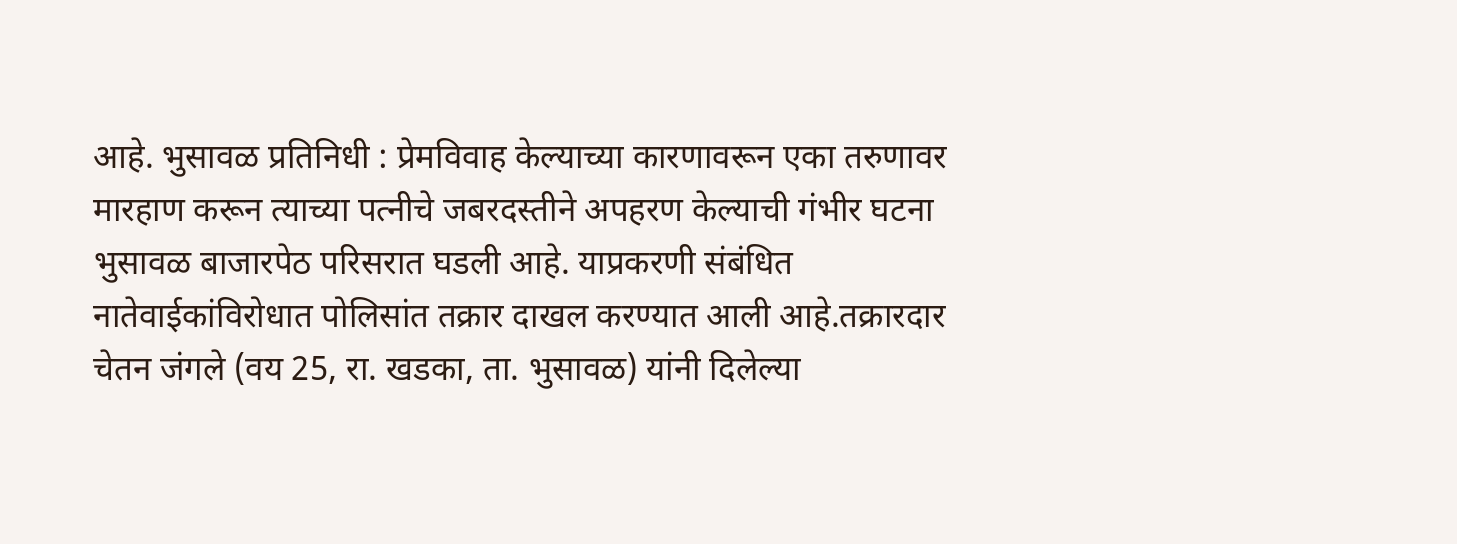आहे. भुसावळ प्रतिनिधी : प्रेमविवाह केल्याच्या कारणावरून एका तरुणावर मारहाण करून त्याच्या पत्नीचे जबरदस्तीने अपहरण केल्याची गंभीर घटना भुसावळ बाजारपेठ परिसरात घडली आहे. याप्रकरणी संबंधित नातेवाईकांविरोधात पोलिसांत तक्रार दाखल करण्यात आली आहे.तक्रारदार चेतन जंगले (वय 25, रा. खडका, ता. भुसावळ) यांनी दिलेल्या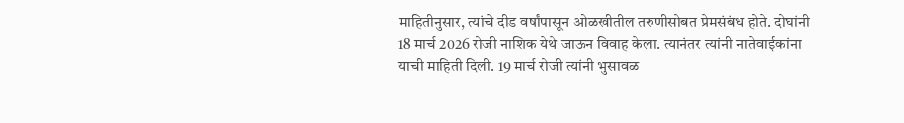माहितीनुसार, त्यांचे दीड वर्षांपासून ओळखीतील तरुणीसोबत प्रेमसंबंध होते. दोघांनी 18 मार्च 2026 रोजी नाशिक येथे जाऊन विवाह केला. त्यानंतर त्यांनी नातेवाईकांना याची माहिती दिली. 19 मार्च रोजी त्यांनी भुसावळ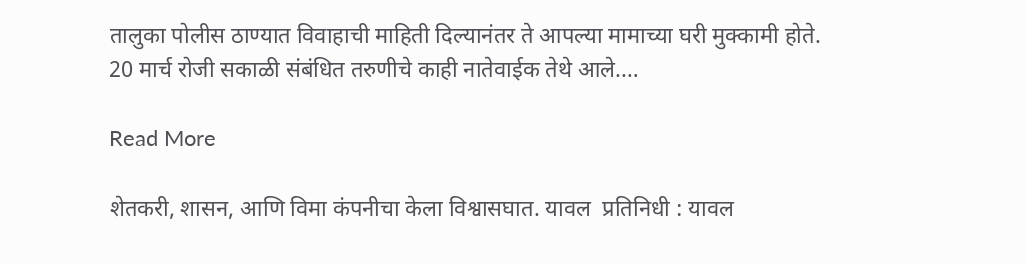तालुका पोलीस ठाण्यात विवाहाची माहिती दिल्यानंतर ते आपल्या मामाच्या घरी मुक्कामी होते. 20 मार्च रोजी सकाळी संबंधित तरुणीचे काही नातेवाईक तेथे आले.…

Read More

शेतकरी, शासन, आणि विमा कंपनीचा केला विश्वासघात. यावल  प्रतिनिधी : यावल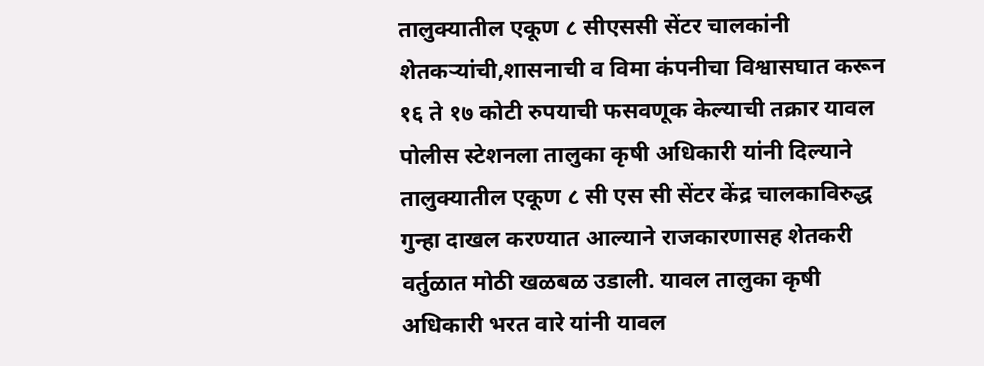तालुक्यातील एकूण ८ सीएससी सेंटर चालकांनी शेतकऱ्यांची,शासनाची व विमा कंपनीचा विश्वासघात करून १६ ते १७ कोटी रुपयाची फसवणूक केल्याची तक्रार यावल पोलीस स्टेशनला तालुका कृषी अधिकारी यांनी दिल्याने तालुक्यातील एकूण ८ सी एस सी सेंटर केंद्र चालकाविरुद्ध गुन्हा दाखल करण्यात आल्याने राजकारणासह शेतकरी वर्तुळात मोठी खळबळ उडाली. यावल तालुका कृषी अधिकारी भरत वारे यांनी यावल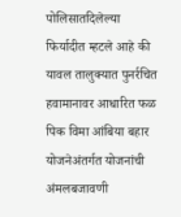पोलिसातदिलेल्या फिर्यादीत म्हटले आहे की यावल तालुक्यात पुनर्रचित हवामानावर आधारित फळ पिक विमा आंबिया बहार योजनेअंतर्गत योजनांची अंमलबजावणी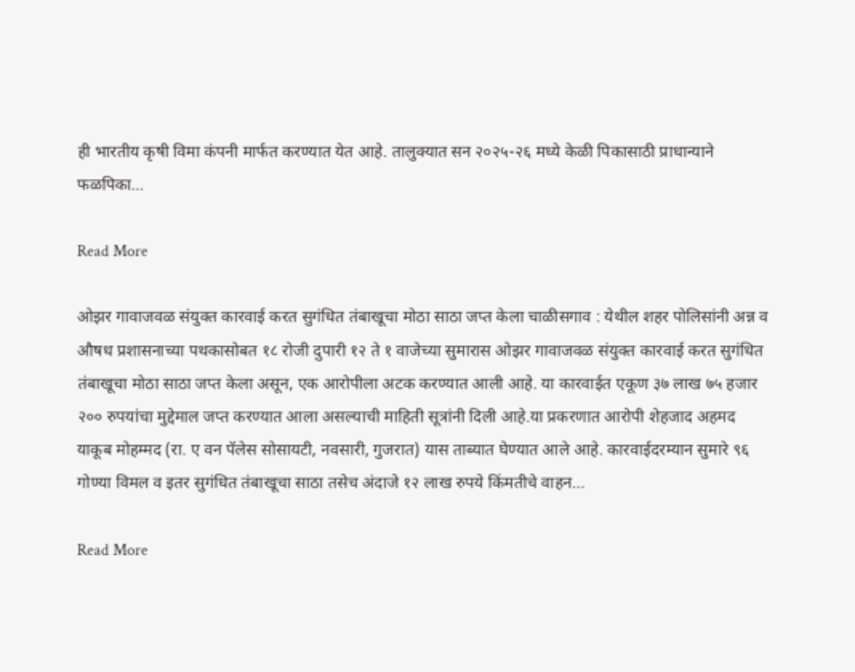ही भारतीय कृषी विमा कंपनी मार्फत करण्यात येत आहे. तालुक्यात सन २०२५-२६ मध्ये केळी पिकासाठी प्राधान्याने फळपिका…

Read More

ओझर गावाजवळ संयुक्त कारवाई करत सुगंधित तंबाखूचा मोठा साठा जप्त केला चाळीसगाव : येथील शहर पोलिसांनी अन्न व औषध प्रशासनाच्या पथकासोबत १८ रोजी दुपारी १२ ते १ वाजेच्या सुमारास ओझर गावाजवळ संयुक्त कारवाई करत सुगंधित तंबाखूचा मोठा साठा जप्त केला असून, एक आरोपीला अटक करण्यात आली आहे. या कारवाईत एकूण ३७ लाख ७५ हजार २०० रुपयांचा मुद्देमाल जप्त करण्यात आला असल्याची माहिती सूत्रांनी दिली आहे.या प्रकरणात आरोपी शेहजाद अहमद याकूब मोहम्मद (रा. ए वन पॅलेस सोसायटी, नवसारी, गुजरात) यास ताब्यात घेण्यात आले आहे. कारवाईदरम्यान सुमारे ९६ गोण्या विमल व इतर सुगंधित तंबाखूचा साठा तसेच अंदाजे १२ लाख रुपये किंमतीचे वाहन…

Read More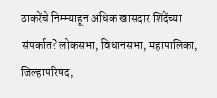ठाकरेंचे निम्म्याहून अधिक खासदार शिंदेंच्या संपर्कात? लोकसभा, विधानसभा, महापालिका, जिल्हापरिषद,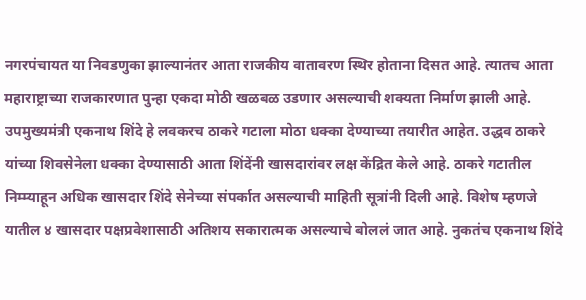नगरपंचायत या निवडणुका झाल्यानंतर आता राजकीय वातावरण स्थिर होताना दिसत आहे. त्यातच आता महाराष्ट्राच्या राजकारणात पुन्हा एकदा मोठी खळबळ उडणार असल्याची शक्यता निर्माण झाली आहे. उपमुख्यमंत्री एकनाथ शिंदे हे लवकरच ठाकरे गटाला मोठा धक्का देण्याच्या तयारीत आहेत. उद्धव ठाकरे यांच्या शिवसेनेला धक्का देण्यासाठी आता शिंदेंनी खासदारांवर लक्ष केंद्रित केले आहे. ठाकरे गटातील निम्म्याहून अधिक खासदार शिंदे सेनेच्या संपर्कात असल्याची माहिती सूत्रांनी दिली आहे. विशेष म्हणजे यातील ४ खासदार पक्षप्रवेशासाठी अतिशय सकारात्मक असल्याचे बोललं जात आहे. नुकतंच एकनाथ शिंदे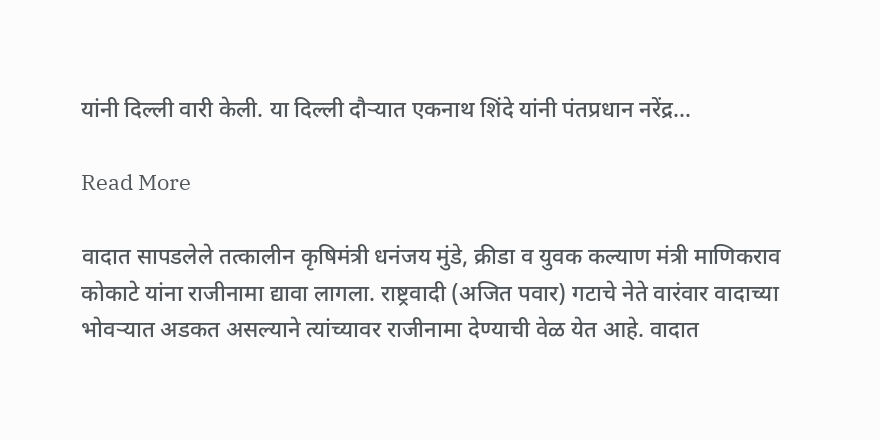यांनी दिल्ली वारी केली. या दिल्ली दौऱ्यात एकनाथ शिंदे यांनी पंतप्रधान नरेंद्र…

Read More

वादात सापडलेले तत्कालीन कृषिमंत्री धनंजय मुंडे, क्रीडा व युवक कल्याण मंत्री माणिकराव कोकाटे यांना राजीनामा द्यावा लागला. राष्ट्रवादी (अजित पवार) गटाचे नेते वारंवार वादाच्या भोवऱ्यात अडकत असल्याने त्यांच्यावर राजीनामा देण्याची वेळ येत आहे. वादात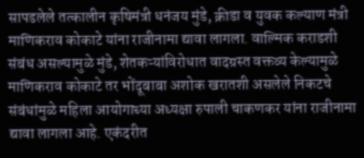सापडलेले तत्कालीन कृषिमंत्री धनंजय मुंडे, क्रीडा व युवक कल्याण मंत्री माणिकराव कोकाटे यांना राजीनामा द्यावा लागला. वाल्मिक कराडशी संबंध असल्यामुळे मुंडे, शेतकऱ्यांविरोधात वादग्रस्त वक्तव्य केल्यामुळे माणिकराव कोकाटे तर भोंदूबाबा अशोक खरातशी असलेले निकटचे संबंधांमुळे महिला आयोगाच्या अध्यक्षा रुपाली चाकणकर यांना राजीनामा द्यावा लागला आहे. एकंदरीत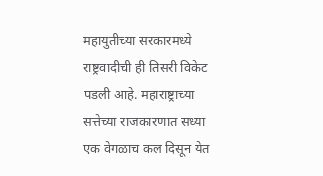महायुतीच्या सरकारमध्ये राष्ट्रवादीची ही तिसरी विकेट पडली आहे. महाराष्ट्राच्या सत्तेच्या राजकारणात सध्या एक वेगळाच कल दिसून येत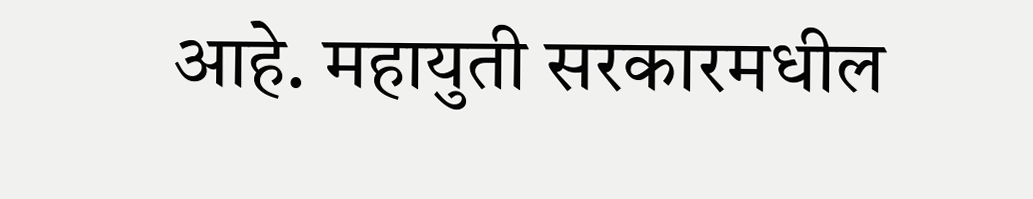आहे. महायुती सरकारमधील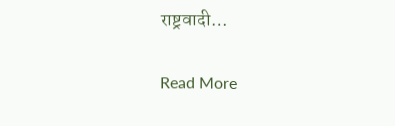राष्ट्रवादी…

Read More